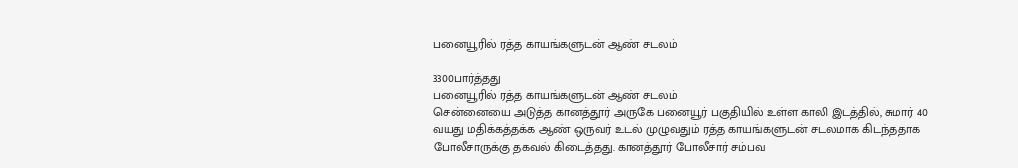பனையூரில் ரத்த காயங்களுடன் ஆண் சடலம்

3300பார்த்தது
பனையூரில் ரத்த காயங்களுடன் ஆண் சடலம்
சென்னையை அடுத்த கானத்தூர் அருகே பனையூர் பகுதியில் உள்ள காலி இடத்தில், சுமார் 40 வயது மதிக்கத்தக்க ஆண் ஒருவர் உடல் முழுவதும் ரத்த காயங்களுடன் சடலமாக கிடந்ததாக போலீசாருக்கு தகவல் கிடைத்தது. கானத்தூர் போலீசார் சம்பவ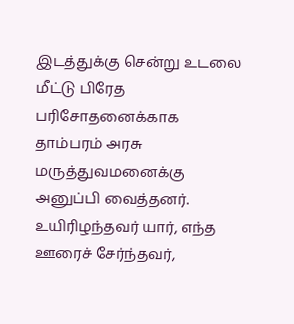இடத்துக்கு சென்று உடலை மீட்டு பிரேத பரிசோதனைக்காக தாம்பரம் அரசு மருத்துவமனைக்கு அனுப்பி வைத்தனர். உயிரிழந்தவர் யார், எந்த ஊரைச் சேர்ந்தவர்,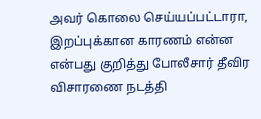அவர் கொலை செய்யப்பட்டாரா, இறப்புக்கான காரணம் என்ன என்பது குறித்து போலீசார் தீவிர விசாரணை நடத்தி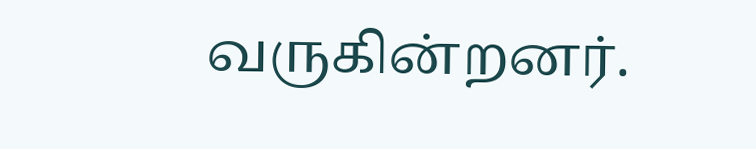வருகின்றனர்.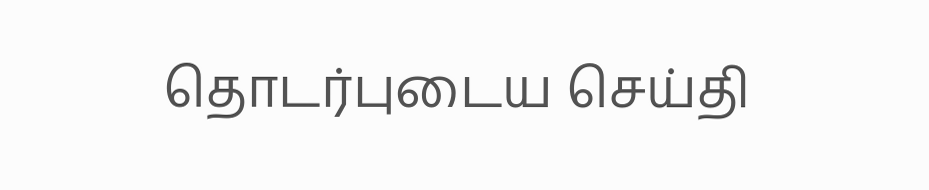தொடர்புடைய செய்தி